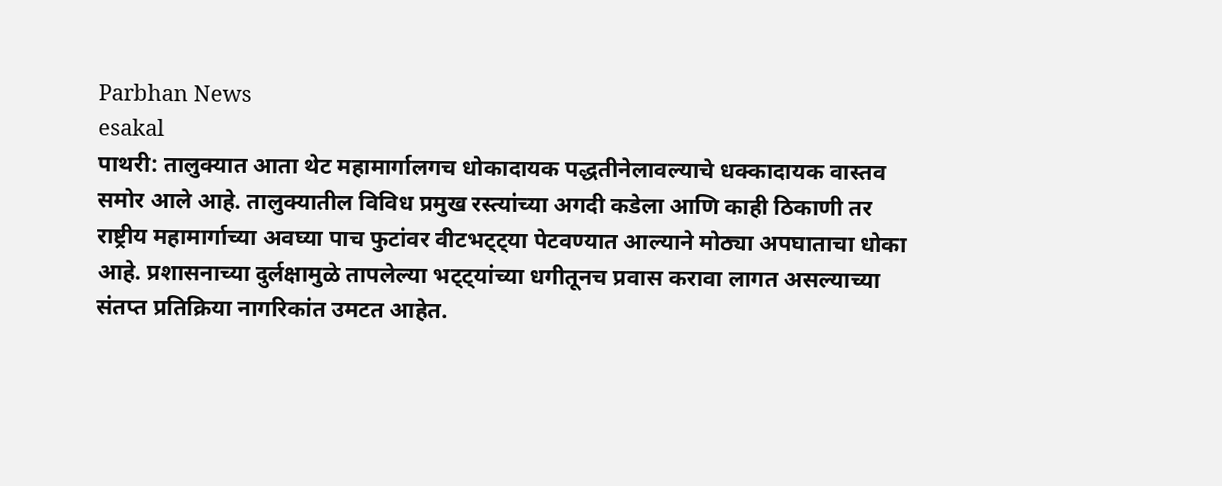Parbhan News
esakal
पाथरी: तालुक्यात आता थेट महामार्गालगच धोकादायक पद्धतीनेलावल्याचे धक्कादायक वास्तव समोर आले आहे. तालुक्यातील विविध प्रमुख रस्त्यांच्या अगदी कडेला आणि काही ठिकाणी तर राष्ट्रीय महामार्गाच्या अवघ्या पाच फुटांवर वीटभट्ट्या पेटवण्यात आल्याने मोठ्या अपघाताचा धोका आहे. प्रशासनाच्या दुर्लक्षामुळे तापलेल्या भट्ट्यांच्या धगीतूनच प्रवास करावा लागत असल्याच्या संतप्त प्रतिक्रिया नागरिकांत उमटत आहेत.